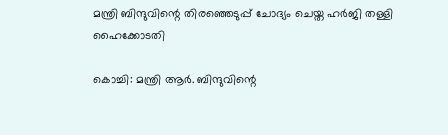മന്ത്രി ബിന്ദുവിന്റെ തിരഞ്ഞെടുപ്പ് ചോദ്യം ചെയ്ത ഹര്‍ജി തള്ളി ഹൈക്കോടതി

കൊച്ചി: മന്ത്രി ആര്‍. ബിന്ദുവിന്റെ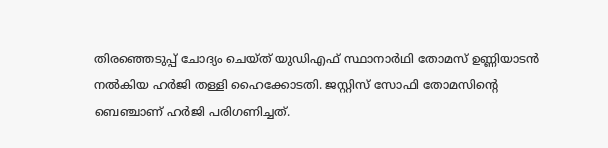തിരഞ്ഞെടുപ്പ് ചോദ്യം ചെയ്ത് യുഡിഎഫ് സ്ഥാനാര്‍ഥി തോമസ് ഉണ്ണിയാടന്‍ നല്‍കിയ ഹര്‍ജി തള്ളി ഹൈക്കോടതി. ജസ്റ്റിസ് സോഫി തോമസിന്റെ ബെഞ്ചാണ് ഹര്‍ജി പരിഗണിച്ചത്.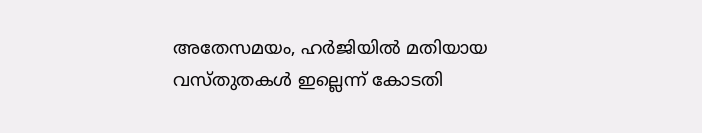അതേസമയം, ഹര്‍ജിയില്‍ മതിയായ വസ്തുതകള്‍ ഇല്ലെന്ന് കോടതി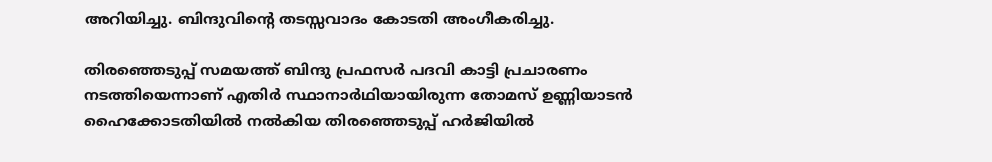അറിയിച്ചു. ബിന്ദുവിന്റെ തടസ്സവാദം കോടതി അംഗീകരിച്ചു.

തിരഞ്ഞെടുപ്പ് സമയത്ത് ബിന്ദു പ്രഫസര്‍ പദവി കാട്ടി പ്രചാരണം നടത്തിയെന്നാണ് എതിര്‍ സ്ഥാനാര്‍ഥിയായിരുന്ന തോമസ് ഉണ്ണിയാടന്‍ ഹൈക്കോടതിയില്‍ നല്‍കിയ തിരഞ്ഞെടുപ്പ് ഹര്‍ജിയില്‍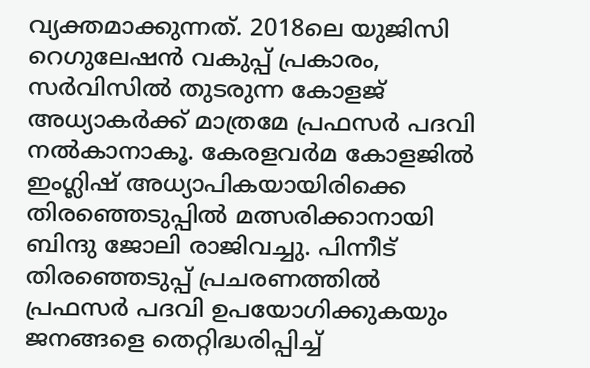വ്യക്തമാക്കുന്നത്. 2018ലെ യുജിസി റെഗുലേഷന്‍ വകുപ്പ് പ്രകാരം, സര്‍വിസില്‍ തുടരുന്ന കോളജ് അധ്യാകര്‍ക്ക് മാത്രമേ പ്രഫസര്‍ പദവി നല്‍കാനാകൂ. കേരളവര്‍മ കോളജില്‍ ഇംഗ്ലിഷ് അധ്യാപികയായിരിക്കെ തിരഞ്ഞെടുപ്പില്‍ മത്സരിക്കാനായി ബിന്ദു ജോലി രാജിവച്ചു. പിന്നീട് തിരഞ്ഞെടുപ്പ് പ്രചരണത്തില്‍ പ്രഫസര്‍ പദവി ഉപയോഗിക്കുകയും ജനങ്ങളെ തെറ്റിദ്ധരിപ്പിച്ച്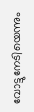വോട്ടുനേടിയെന്നും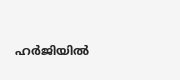ഹര്‍ജിയില്‍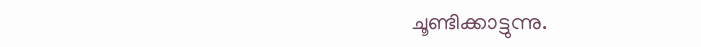ചൂണ്ടിക്കാട്ടുന്നു.